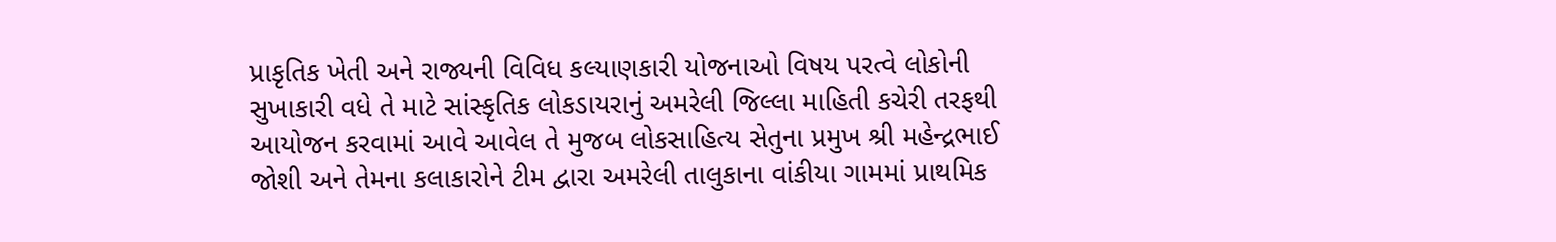પ્રાકૃતિક ખેતી અને રાજ્યની વિવિધ કલ્યાણકારી યોજનાઓ વિષય પરત્વે લોકોની સુખાકારી વધે તે માટે સાંસ્કૃતિક લોકડાયરાનું અમરેલી જિલ્લા માહિતી કચેરી તરફથી આયોજન કરવામાં આવે આવેલ તે મુજબ લોકસાહિત્ય સેતુના પ્રમુખ શ્રી મહેન્દ્રભાઈ જોશી અને તેમના કલાકારોને ટીમ દ્વારા અમરેલી તાલુકાના વાંકીયા ગામમાં પ્રાથમિક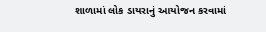શાળામાં લોક ડાયરાનું આયોજન કરવામાં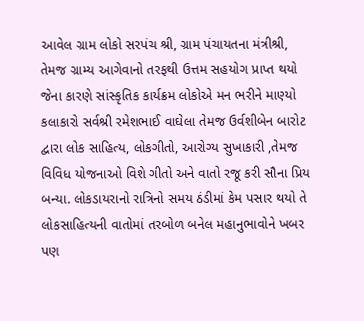આવેલ ગ્રામ લોકો સરપંચ શ્રી, ગ્રામ પંચાયતના મંત્રીશ્રી, તેમજ ગ્રામ્ય આગેવાનો તરફથી ઉત્તમ સહયોગ પ્રાપ્ત થયો જેના કારણે સાંસ્કૃતિક કાર્યક્રમ લોકોએ મન ભરીને માણ્યો કલાકારો સર્વશ્રી રમેશભાઈ વાઘેલા તેમજ ઉર્વશીબેન બારોટ દ્વારા લોક સાહિત્ય, લોકગીતો, આરોગ્ય સુખાકારી ,તેમજ વિવિધ યોજનાઓ વિશે ગીતો અને વાતો રજૂ કરી સૌના પ્રિય બન્યા. લોકડાયરાનો રાત્રિનો સમય ઠંડીમાં કેમ પસાર થયો તે લોકસાહિત્યની વાતોમાં તરબોળ બનેલ મહાનુભાવોને ખબર પણ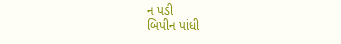ન પડી
બિપીન પાંધી